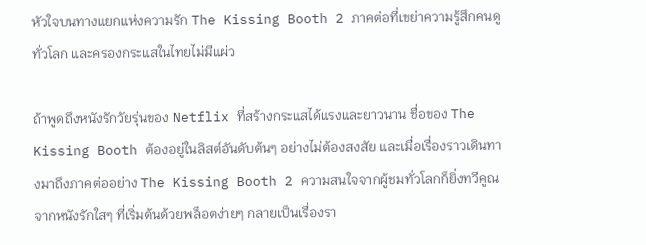หัวใจบนทางแยกแห่งความรัก The Kissing Booth 2 ภาคต่อที่เขย่าความรู้สึกคนดูทั่วโลก และครองกระแสในไทยไม่มีแผ่ว

ถ้าพูดถึงหนังรักวัยรุ่นของ Netflix ที่สร้างกระแสได้แรงและยาวนาน ชื่อของ The Kissing Booth ต้องอยู่ในลิสต์อันดับต้นๆ อย่างไม่ต้องสงสัย และเมื่อเรื่องราวเดินทางมาถึงภาคต่ออย่าง The Kissing Booth 2 ความสนใจจากผู้ชมทั่วโลกก็ยิ่งทวีคูณ จากหนังรักใสๆ ที่เริ่มต้นด้วยพล็อตง่ายๆ กลายเป็นเรื่องรา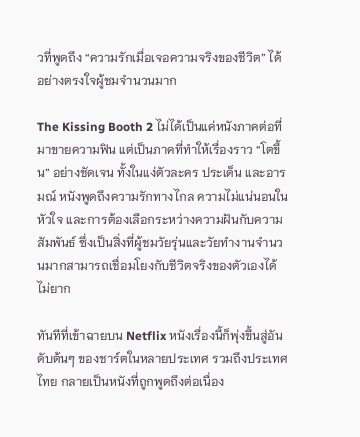วที่พูดถึง “ความรักเมื่อเจอความจริงของชีวิต” ได้อย่างตรงใจผู้ชมจำนวนมาก

The Kissing Booth 2 ไม่ได้เป็นแค่หนังภาคต่อที่มาขายความฟิน แต่เป็นภาคที่ทำให้เรื่องราว “โตขึ้น” อย่างชัดเจน ทั้งในแง่ตัวละคร ประเด็น และอารมณ์ หนังพูดถึงความรักทางไกล ความไม่แน่นอนในหัวใจ และการต้องเลือกระหว่างความฝันกับความสัมพันธ์ ซึ่งเป็นสิ่งที่ผู้ชมวัยรุ่นและวัยทำงานจำนวนมากสามารถเชื่อมโยงกับชีวิตจริงของตัวเองได้ไม่ยาก

ทันทีที่เข้าฉายบน Netflix หนังเรื่องนี้ก็พุ่งขึ้นสู่อันดับต้นๆ ของชาร์ตในหลายประเทศ รวมถึงประเทศไทย กลายเป็นหนังที่ถูกพูดถึงต่อเนื่อง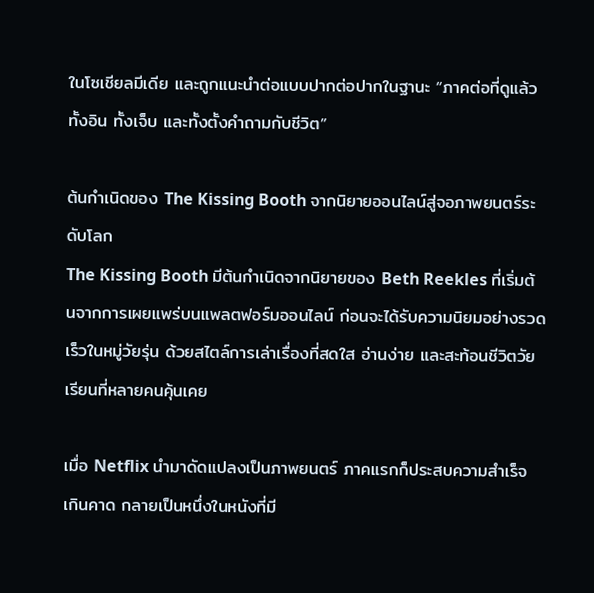ในโซเชียลมีเดีย และถูกแนะนำต่อแบบปากต่อปากในฐานะ “ภาคต่อที่ดูแล้วทั้งอิน ทั้งเจ็บ และทั้งตั้งคำถามกับชีวิต”

ต้นกำเนิดของ The Kissing Booth จากนิยายออนไลน์สู่จอภาพยนตร์ระดับโลก
The Kissing Booth มีต้นกำเนิดจากนิยายของ Beth Reekles ที่เริ่มต้นจากการเผยแพร่บนแพลตฟอร์มออนไลน์ ก่อนจะได้รับความนิยมอย่างรวดเร็วในหมู่วัยรุ่น ด้วยสไตล์การเล่าเรื่องที่สดใส อ่านง่าย และสะท้อนชีวิตวัยเรียนที่หลายคนคุ้นเคย

เมื่อ Netflix นำมาดัดแปลงเป็นภาพยนตร์ ภาคแรกก็ประสบความสำเร็จเกินคาด กลายเป็นหนึ่งในหนังที่มี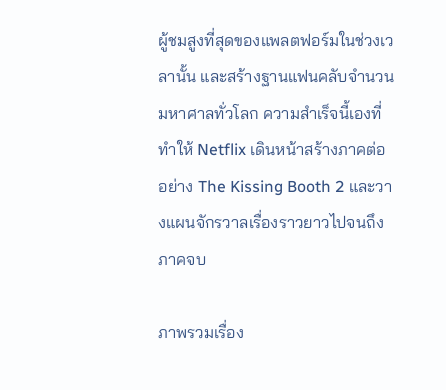ผู้ชมสูงที่สุดของแพลตฟอร์มในช่วงเวลานั้น และสร้างฐานแฟนคลับจำนวนมหาศาลทั่วโลก ความสำเร็จนี้เองที่ทำให้ Netflix เดินหน้าสร้างภาคต่ออย่าง The Kissing Booth 2 และวางแผนจักรวาลเรื่องราวยาวไปจนถึงภาคจบ

ภาพรวมเรื่อง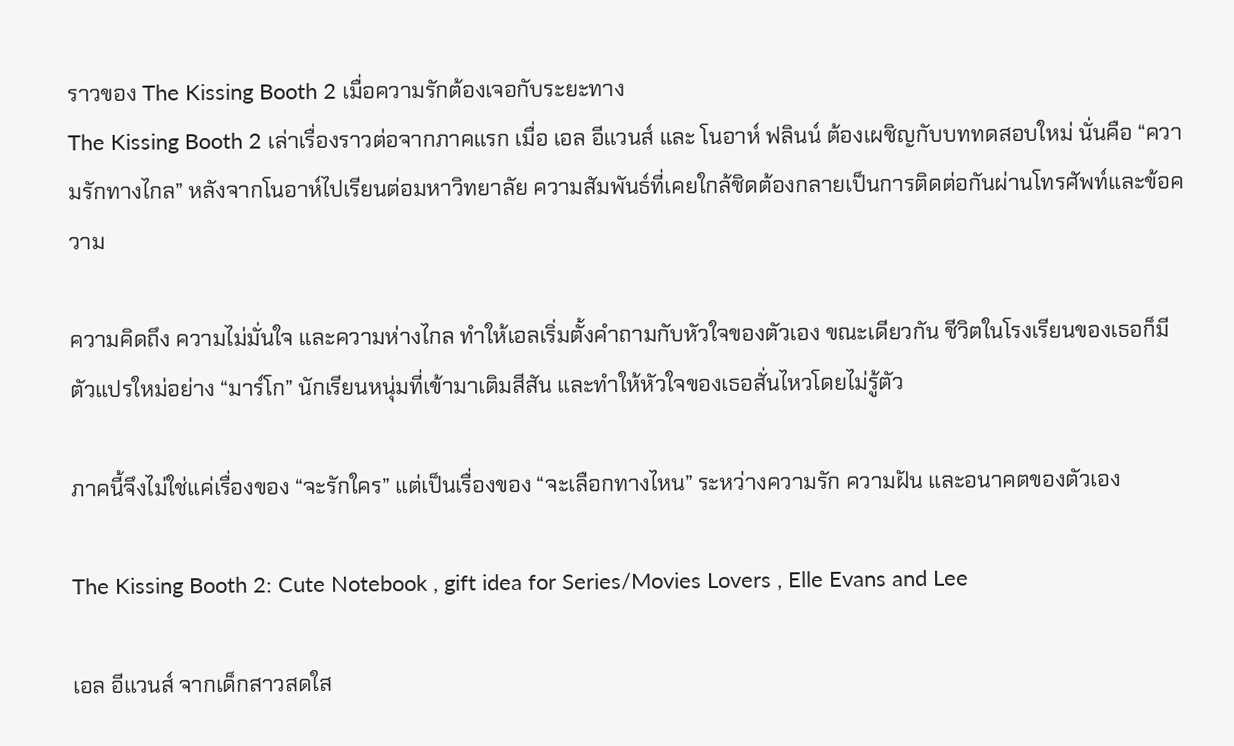ราวของ The Kissing Booth 2 เมื่อความรักต้องเจอกับระยะทาง
The Kissing Booth 2 เล่าเรื่องราวต่อจากภาคแรก เมื่อ เอล อีแวนส์ และ โนอาห์ ฟลินน์ ต้องเผชิญกับบททดสอบใหม่ นั่นคือ “ความรักทางไกล” หลังจากโนอาห์ไปเรียนต่อมหาวิทยาลัย ความสัมพันธ์ที่เคยใกล้ชิดต้องกลายเป็นการติดต่อกันผ่านโทรศัพท์และข้อความ

ความคิดถึง ความไม่มั่นใจ และความห่างไกล ทำให้เอลเริ่มตั้งคำถามกับหัวใจของตัวเอง ขณะเดียวกัน ชีวิตในโรงเรียนของเธอก็มีตัวแปรใหม่อย่าง “มาร์โก” นักเรียนหนุ่มที่เข้ามาเติมสีสัน และทำให้หัวใจของเธอสั่นไหวโดยไม่รู้ตัว

ภาคนี้จึงไม่ใช่แค่เรื่องของ “จะรักใคร” แต่เป็นเรื่องของ “จะเลือกทางไหน” ระหว่างความรัก ความฝัน และอนาคตของตัวเอง

The Kissing Booth 2: Cute Notebook , gift idea for Series/Movies Lovers , Elle Evans and Lee

เอล อีแวนส์ จากเด็กสาวสดใส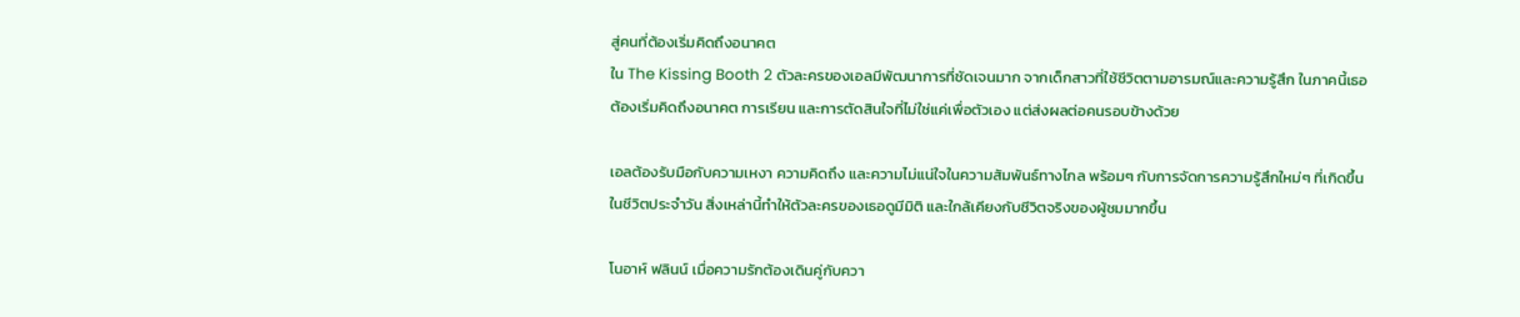สู่คนที่ต้องเริ่มคิดถึงอนาคต
ใน The Kissing Booth 2 ตัวละครของเอลมีพัฒนาการที่ชัดเจนมาก จากเด็กสาวที่ใช้ชีวิตตามอารมณ์และความรู้สึก ในภาคนี้เธอต้องเริ่มคิดถึงอนาคต การเรียน และการตัดสินใจที่ไม่ใช่แค่เพื่อตัวเอง แต่ส่งผลต่อคนรอบข้างด้วย

เอลต้องรับมือกับความเหงา ความคิดถึง และความไม่แน่ใจในความสัมพันธ์ทางไกล พร้อมๆ กับการจัดการความรู้สึกใหม่ๆ ที่เกิดขึ้นในชีวิตประจำวัน สิ่งเหล่านี้ทำให้ตัวละครของเธอดูมีมิติ และใกล้เคียงกับชีวิตจริงของผู้ชมมากขึ้น

โนอาห์ ฟลินน์ เมื่อความรักต้องเดินคู่กับควา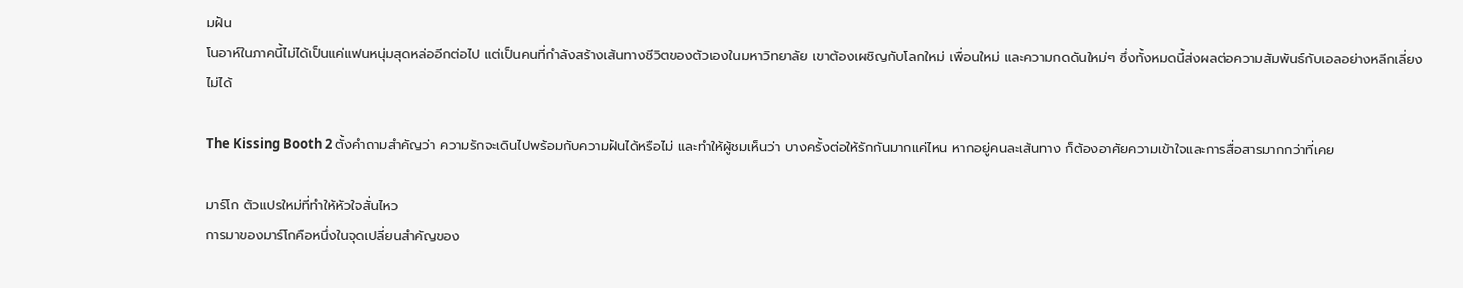มฝัน
โนอาห์ในภาคนี้ไม่ได้เป็นแค่แฟนหนุ่มสุดหล่ออีกต่อไป แต่เป็นคนที่กำลังสร้างเส้นทางชีวิตของตัวเองในมหาวิทยาลัย เขาต้องเผชิญกับโลกใหม่ เพื่อนใหม่ และความกดดันใหม่ๆ ซึ่งทั้งหมดนี้ส่งผลต่อความสัมพันธ์กับเอลอย่างหลีกเลี่ยงไม่ได้

The Kissing Booth 2 ตั้งคำถามสำคัญว่า ความรักจะเดินไปพร้อมกับความฝันได้หรือไม่ และทำให้ผู้ชมเห็นว่า บางครั้งต่อให้รักกันมากแค่ไหน หากอยู่คนละเส้นทาง ก็ต้องอาศัยความเข้าใจและการสื่อสารมากกว่าที่เคย

มาร์โก ตัวแปรใหม่ที่ทำให้หัวใจสั่นไหว
การมาของมาร์โกคือหนึ่งในจุดเปลี่ยนสำคัญของ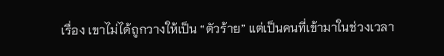เรื่อง เขาไม่ได้ถูกวางให้เป็น “ตัวร้าย” แต่เป็นคนที่เข้ามาในช่วงเวลา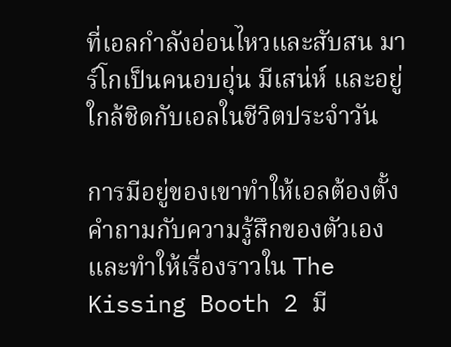ที่เอลกำลังอ่อนไหวและสับสน มาร์โกเป็นคนอบอุ่น มีเสน่ห์ และอยู่ใกล้ชิดกับเอลในชีวิตประจำวัน

การมีอยู่ของเขาทำให้เอลต้องตั้งคำถามกับความรู้สึกของตัวเอง และทำให้เรื่องราวใน The Kissing Booth 2 มี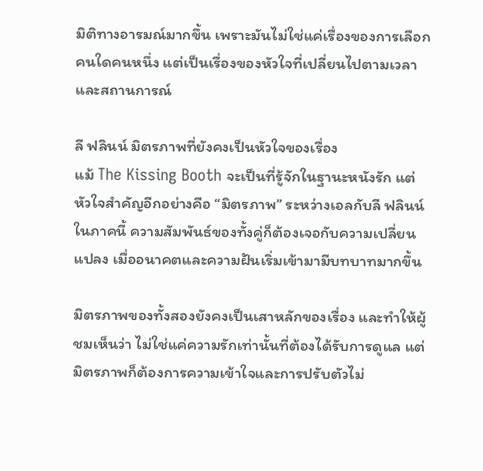มิติทางอารมณ์มากขึ้น เพราะมันไม่ใช่แค่เรื่องของการเลือกคนใดคนหนึ่ง แต่เป็นเรื่องของหัวใจที่เปลี่ยนไปตามเวลาและสถานการณ์

ลี ฟลินน์ มิตรภาพที่ยังคงเป็นหัวใจของเรื่อง
แม้ The Kissing Booth จะเป็นที่รู้จักในฐานะหนังรัก แต่หัวใจสำคัญอีกอย่างคือ “มิตรภาพ” ระหว่างเอลกับลี ฟลินน์ ในภาคนี้ ความสัมพันธ์ของทั้งคู่ก็ต้องเจอกับความเปลี่ยนแปลง เมื่ออนาคตและความฝันเริ่มเข้ามามีบทบาทมากขึ้น

มิตรภาพของทั้งสองยังคงเป็นเสาหลักของเรื่อง และทำให้ผู้ชมเห็นว่า ไม่ใช่แค่ความรักเท่านั้นที่ต้องได้รับการดูแล แต่มิตรภาพก็ต้องการความเข้าใจและการปรับตัวไม่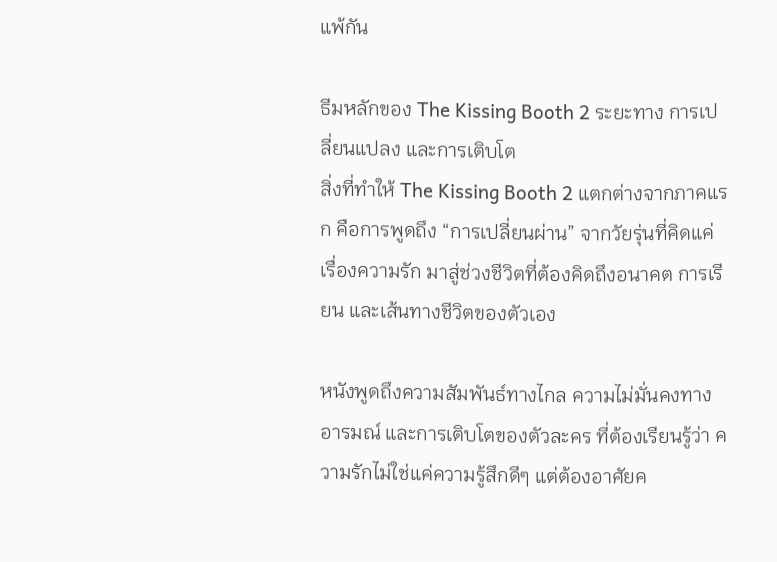แพ้กัน

ธีมหลักของ The Kissing Booth 2 ระยะทาง การเปลี่ยนแปลง และการเติบโต
สิ่งที่ทำให้ The Kissing Booth 2 แตกต่างจากภาคแรก คือการพูดถึง “การเปลี่ยนผ่าน” จากวัยรุ่นที่คิดแค่เรื่องความรัก มาสู่ช่วงชีวิตที่ต้องคิดถึงอนาคต การเรียน และเส้นทางชีวิตของตัวเอง

หนังพูดถึงความสัมพันธ์ทางไกล ความไม่มั่นคงทางอารมณ์ และการเติบโตของตัวละคร ที่ต้องเรียนรู้ว่า ความรักไม่ใช่แค่ความรู้สึกดีๆ แต่ต้องอาศัยค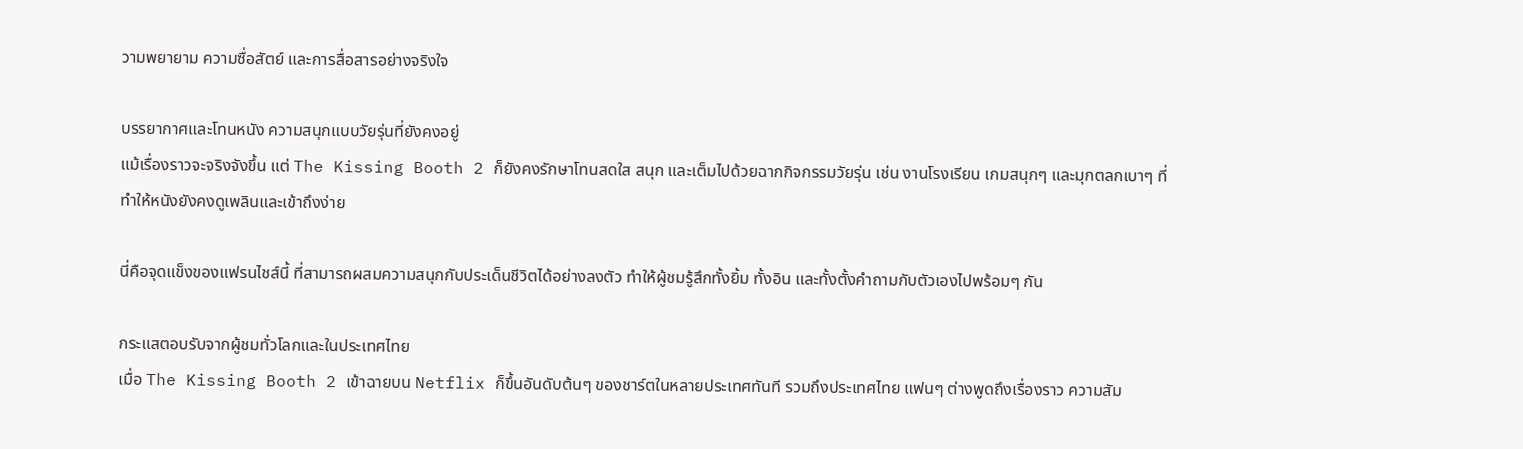วามพยายาม ความซื่อสัตย์ และการสื่อสารอย่างจริงใจ

บรรยากาศและโทนหนัง ความสนุกแบบวัยรุ่นที่ยังคงอยู่
แม้เรื่องราวจะจริงจังขึ้น แต่ The Kissing Booth 2 ก็ยังคงรักษาโทนสดใส สนุก และเต็มไปด้วยฉากกิจกรรมวัยรุ่น เช่น งานโรงเรียน เกมสนุกๆ และมุกตลกเบาๆ ที่ทำให้หนังยังคงดูเพลินและเข้าถึงง่าย

นี่คือจุดแข็งของแฟรนไชส์นี้ ที่สามารถผสมความสนุกกับประเด็นชีวิตได้อย่างลงตัว ทำให้ผู้ชมรู้สึกทั้งยิ้ม ทั้งอิน และทั้งตั้งคำถามกับตัวเองไปพร้อมๆ กัน

กระแสตอบรับจากผู้ชมทั่วโลกและในประเทศไทย
เมื่อ The Kissing Booth 2 เข้าฉายบน Netflix ก็ขึ้นอันดับต้นๆ ของชาร์ตในหลายประเทศทันที รวมถึงประเทศไทย แฟนๆ ต่างพูดถึงเรื่องราว ความสัม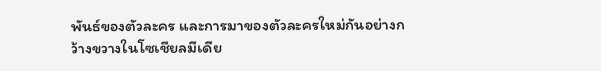พันธ์ของตัวละคร และการมาของตัวละครใหม่กันอย่างกว้างขวางในโซเชียลมีเดีย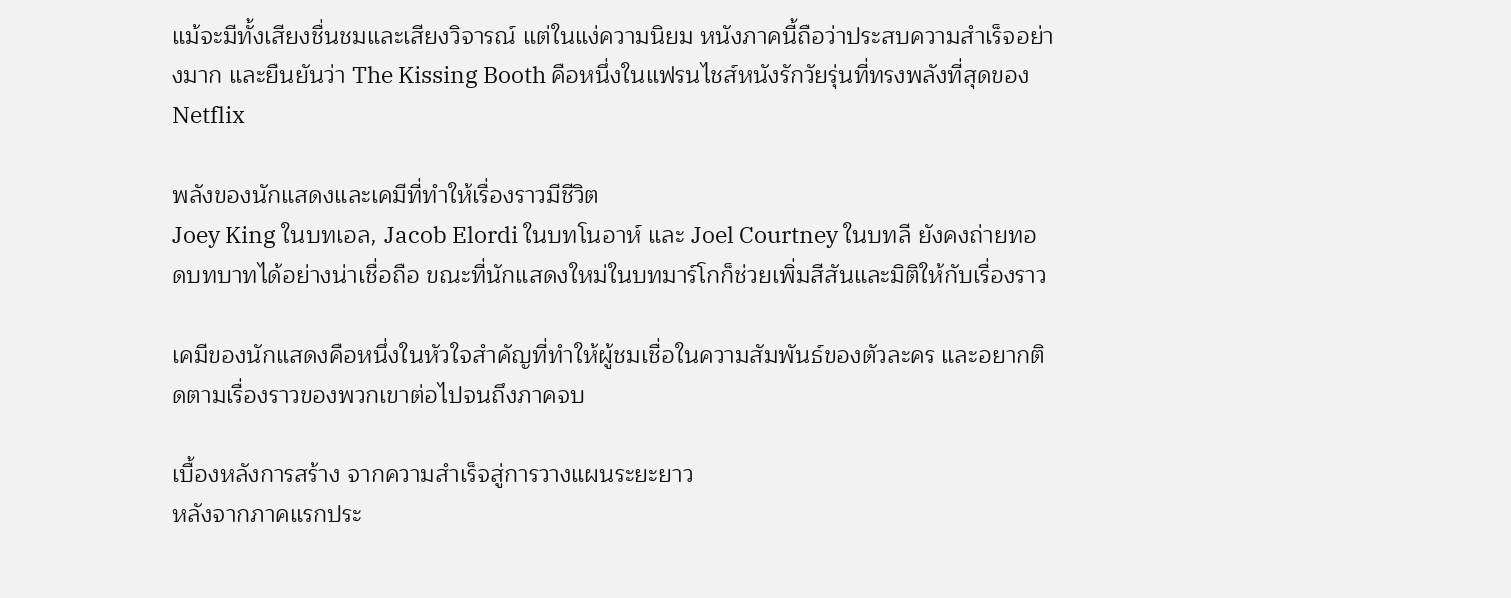แม้จะมีทั้งเสียงชื่นชมและเสียงวิจารณ์ แต่ในแง่ความนิยม หนังภาคนี้ถือว่าประสบความสำเร็จอย่างมาก และยืนยันว่า The Kissing Booth คือหนึ่งในแฟรนไชส์หนังรักวัยรุ่นที่ทรงพลังที่สุดของ Netflix

พลังของนักแสดงและเคมีที่ทำให้เรื่องราวมีชีวิต
Joey King ในบทเอล, Jacob Elordi ในบทโนอาห์ และ Joel Courtney ในบทลี ยังคงถ่ายทอดบทบาทได้อย่างน่าเชื่อถือ ขณะที่นักแสดงใหม่ในบทมาร์โกก็ช่วยเพิ่มสีสันและมิติให้กับเรื่องราว

เคมีของนักแสดงคือหนึ่งในหัวใจสำคัญที่ทำให้ผู้ชมเชื่อในความสัมพันธ์ของตัวละคร และอยากติดตามเรื่องราวของพวกเขาต่อไปจนถึงภาคจบ

เบื้องหลังการสร้าง จากความสำเร็จสู่การวางแผนระยะยาว
หลังจากภาคแรกประ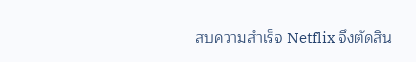สบความสำเร็จ Netflix จึงตัดสิน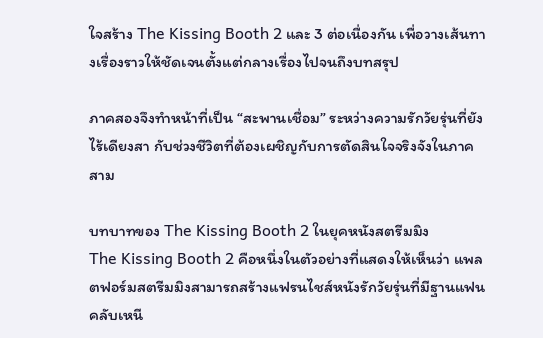ใจสร้าง The Kissing Booth 2 และ 3 ต่อเนื่องกัน เพื่อวางเส้นทางเรื่องราวให้ชัดเจนตั้งแต่กลางเรื่องไปจนถึงบทสรุป

ภาคสองจึงทำหน้าที่เป็น “สะพานเชื่อม” ระหว่างความรักวัยรุ่นที่ยังไร้เดียงสา กับช่วงชีวิตที่ต้องเผชิญกับการตัดสินใจจริงจังในภาคสาม

บทบาทของ The Kissing Booth 2 ในยุคหนังสตรีมมิง
The Kissing Booth 2 คือหนึ่งในตัวอย่างที่แสดงให้เห็นว่า แพลตฟอร์มสตรีมมิงสามารถสร้างแฟรนไชส์หนังรักวัยรุ่นที่มีฐานแฟนคลับเหนี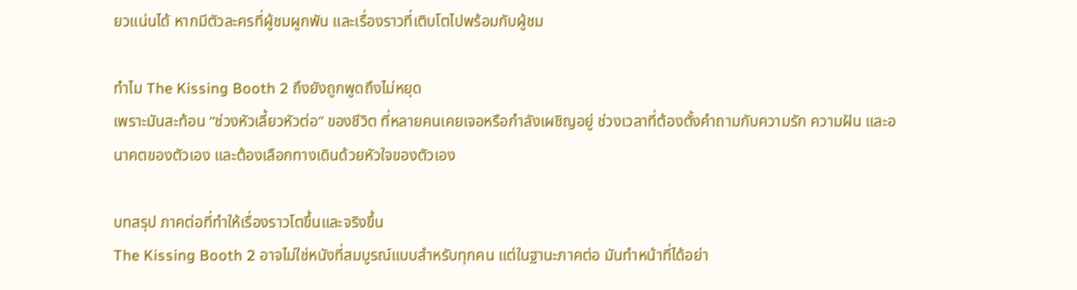ยวแน่นได้ หากมีตัวละครที่ผู้ชมผูกพัน และเรื่องราวที่เติบโตไปพร้อมกับผู้ชม

ทำไม The Kissing Booth 2 ถึงยังถูกพูดถึงไม่หยุด
เพราะมันสะท้อน “ช่วงหัวเลี้ยวหัวต่อ” ของชีวิต ที่หลายคนเคยเจอหรือกำลังเผชิญอยู่ ช่วงเวลาที่ต้องตั้งคำถามกับความรัก ความฝัน และอนาคตของตัวเอง และต้องเลือกทางเดินด้วยหัวใจของตัวเอง

บทสรุป ภาคต่อที่ทำให้เรื่องราวโตขึ้นและจริงขึ้น
The Kissing Booth 2 อาจไม่ใช่หนังที่สมบูรณ์แบบสำหรับทุกคน แต่ในฐานะภาคต่อ มันทำหน้าที่ได้อย่า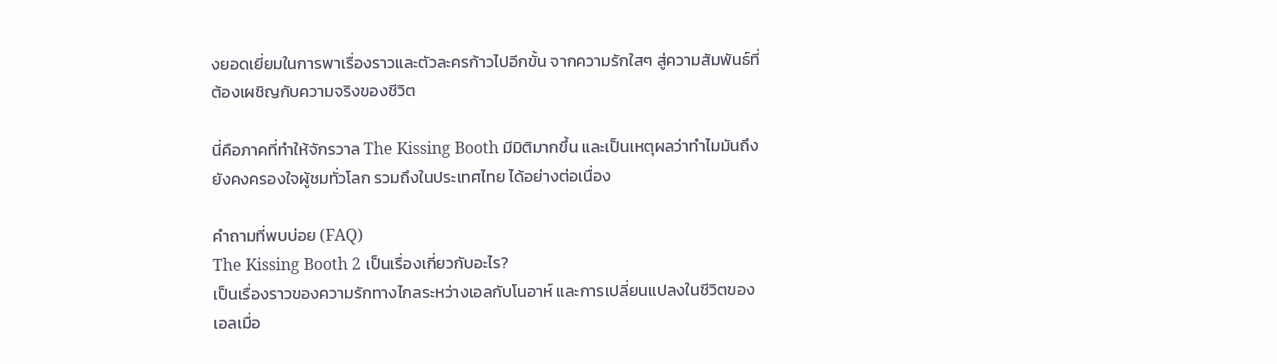งยอดเยี่ยมในการพาเรื่องราวและตัวละครก้าวไปอีกขั้น จากความรักใสๆ สู่ความสัมพันธ์ที่ต้องเผชิญกับความจริงของชีวิต

นี่คือภาคที่ทำให้จักรวาล The Kissing Booth มีมิติมากขึ้น และเป็นเหตุผลว่าทำไมมันถึงยังคงครองใจผู้ชมทั่วโลก รวมถึงในประเทศไทย ได้อย่างต่อเนื่อง

คำถามที่พบบ่อย (FAQ)
The Kissing Booth 2 เป็นเรื่องเกี่ยวกับอะไร?
เป็นเรื่องราวของความรักทางไกลระหว่างเอลกับโนอาห์ และการเปลี่ยนแปลงในชีวิตของเอลเมื่อ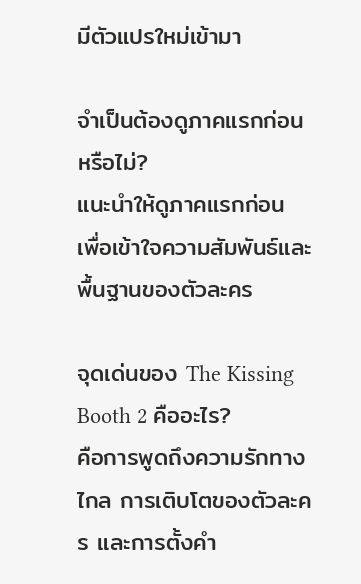มีตัวแปรใหม่เข้ามา

จำเป็นต้องดูภาคแรกก่อนหรือไม่?
แนะนำให้ดูภาคแรกก่อน เพื่อเข้าใจความสัมพันธ์และพื้นฐานของตัวละคร

จุดเด่นของ The Kissing Booth 2 คืออะไร?
คือการพูดถึงความรักทางไกล การเติบโตของตัวละคร และการตั้งคำ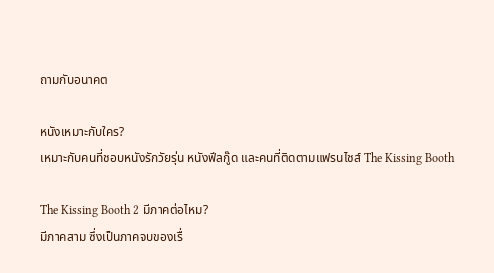ถามกับอนาคต

หนังเหมาะกับใคร?
เหมาะกับคนที่ชอบหนังรักวัยรุ่น หนังฟีลกู๊ด และคนที่ติดตามแฟรนไชส์ The Kissing Booth

The Kissing Booth 2 มีภาคต่อไหม?
มีภาคสาม ซึ่งเป็นภาคจบของเรื่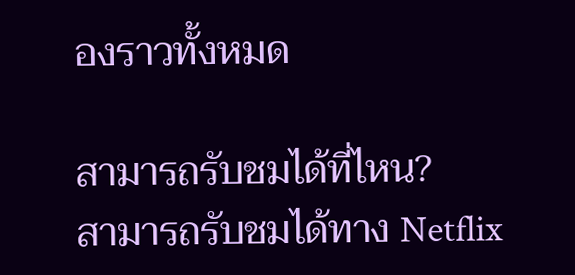องราวทั้งหมด

สามารถรับชมได้ที่ไหน?
สามารถรับชมได้ทาง Netflix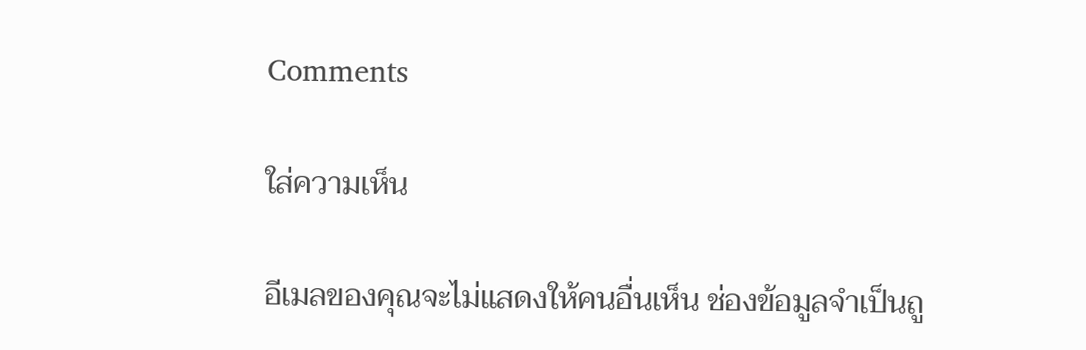Comments

ใส่ความเห็น

อีเมลของคุณจะไม่แสดงให้คนอื่นเห็น ช่องข้อมูลจำเป็นถู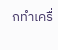กทำเครื่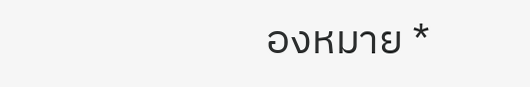องหมาย *